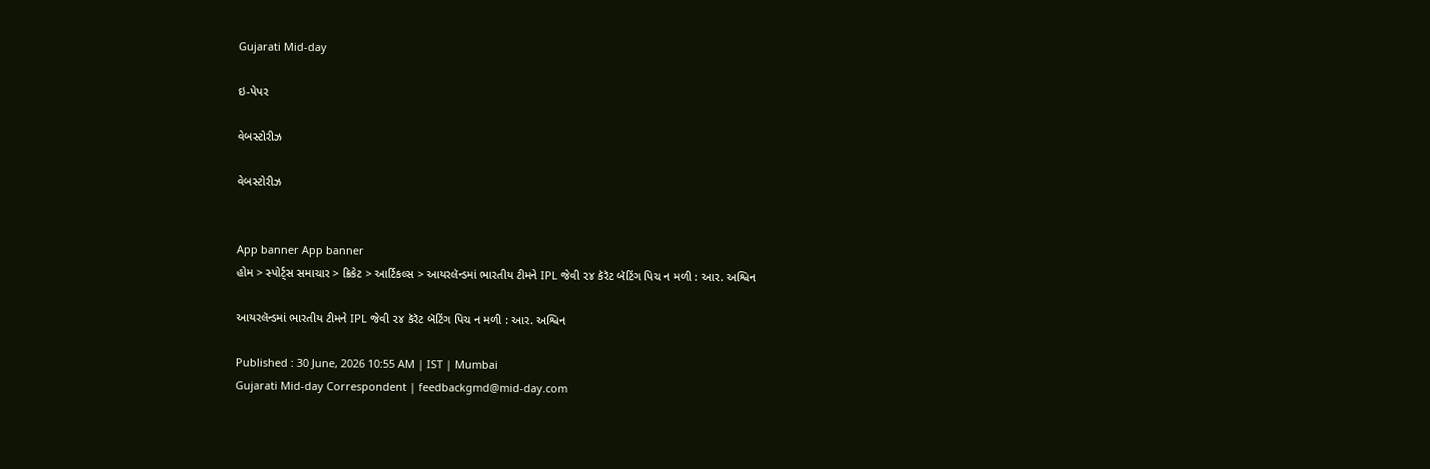Gujarati Mid-day

ઇ-પેપર

વેબસ્ટોરીઝ

વેબસ્ટોરીઝ


App banner App banner
હોમ > સ્પોર્ટ્સ સમાચાર > ક્રિકેટ > આર્ટિકલ્સ > આયરલૅન્ડમાં ભારતીય ટીમને IPL જેવી ૨૪ કૅરૅટ બૅટિંગ પિચ ન મળી : આર. અશ્વિન

આયરલૅન્ડમાં ભારતીય ટીમને IPL જેવી ૨૪ કૅરૅટ બૅટિંગ પિચ ન મળી : આર. અશ્વિન

Published : 30 June, 2026 10:55 AM | IST | Mumbai
Gujarati Mid-day Correspondent | feedbackgmd@mid-day.com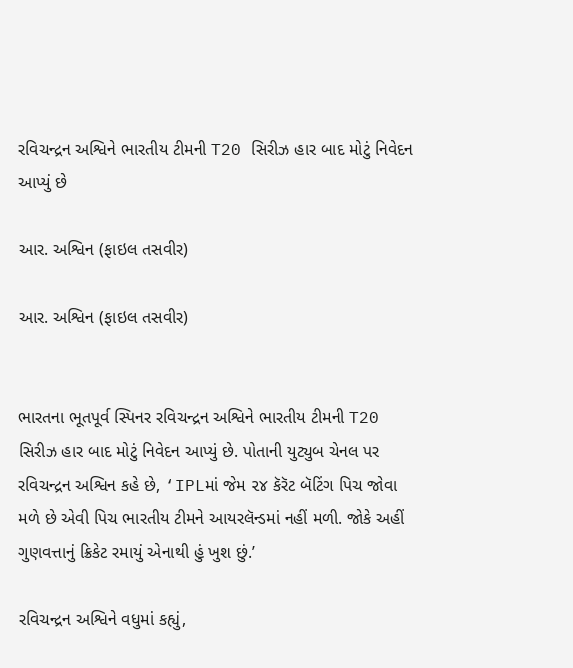રવિચન્દ્રન અશ્વિને ભારતીય ટીમની T20 સિરીઝ હાર બાદ મોટું નિવેદન આપ્યું છે

આર. અશ્વિન (ફાઇલ તસવીર)

આર. અશ્વિન (ફાઇલ તસવીર)


ભારતના ભૂતપૂર્વ સ્પિનર રવિચન્દ્રન અશ્વિને ભારતીય ટીમની T20 સિરીઝ હાર બાદ મોટું નિવેદન આપ્યું છે. પોતાની યુટ્યુબ ચેનલ પર રવિચન્દ્રન અશ્વિન કહે છે, ‘IPLમાં જેમ ૨૪ કૅરૅટ બૅટિંગ પિચ જોવા મળે છે એવી પિચ ભારતીય ટીમને આયરલૅન્ડમાં નહીં મળી. જોકે અહીં ગુણવત્તાનું ક્રિકેટ રમાયું એનાથી હું ખુશ છું.’

રવિચન્દ્રન અશ્વિને વધુમાં કહ્યું,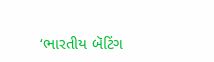‘ભારતીય બૅટિંગ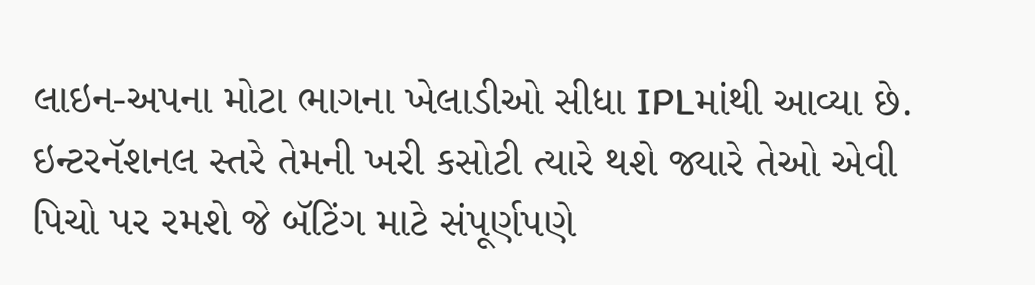લાઇન-અપના મોટા ભાગના ખેલાડીઓ સીધા IPLમાંથી આવ્યા છે. ઇન્ટરનૅશનલ સ્તરે તેમની ખરી કસોટી ત્યારે થશે જ્યારે તેઓ એવી પિચો પર રમશે જે બૅટિંગ માટે સંપૂર્ણપણે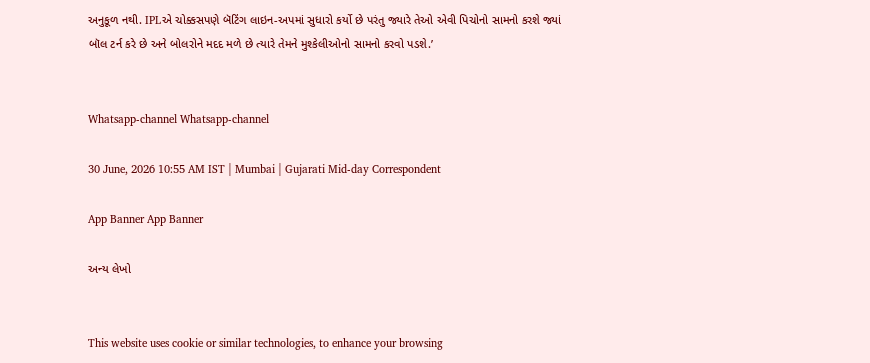અનુકૂળ નથી. IPLએ ચોક્કસપણે બૅટિંગ લાઇન-અપમાં સુધારો કર્યો છે પરંતુ જ્યારે તેઓ એવી પિચોનો સામનો કરશે જ્યાં બૉલ ટર્ન કરે છે અને બોલરોને મદદ મળે છે ત્યારે તેમને મુશ્કેલીઓનો સામનો કરવો પડશે.’


Whatsapp-channel Whatsapp-channel

30 June, 2026 10:55 AM IST | Mumbai | Gujarati Mid-day Correspondent

App Banner App Banner

અન્ય લેખો


This website uses cookie or similar technologies, to enhance your browsing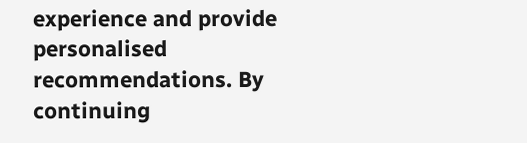experience and provide personalised recommendations. By continuing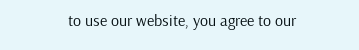to use our website, you agree to our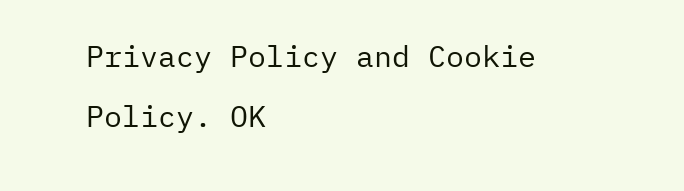Privacy Policy and Cookie Policy. OK